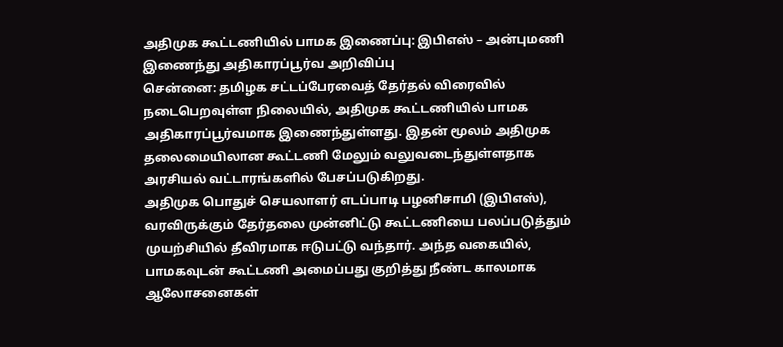அதிமுக கூட்டணியில் பாமக இணைப்பு: இபிஎஸ் – அன்புமணி இணைந்து அதிகாரப்பூர்வ அறிவிப்பு
சென்னை: தமிழக சட்டப்பேரவைத் தேர்தல் விரைவில் நடைபெறவுள்ள நிலையில், அதிமுக கூட்டணியில் பாமக அதிகாரப்பூர்வமாக இணைந்துள்ளது. இதன் மூலம் அதிமுக தலைமையிலான கூட்டணி மேலும் வலுவடைந்துள்ளதாக அரசியல் வட்டாரங்களில் பேசப்படுகிறது.
அதிமுக பொதுச் செயலாளர் எடப்பாடி பழனிசாமி (இபிஎஸ்), வரவிருக்கும் தேர்தலை முன்னிட்டு கூட்டணியை பலப்படுத்தும் முயற்சியில் தீவிரமாக ஈடுபட்டு வந்தார். அந்த வகையில், பாமகவுடன் கூட்டணி அமைப்பது குறித்து நீண்ட காலமாக ஆலோசனைகள்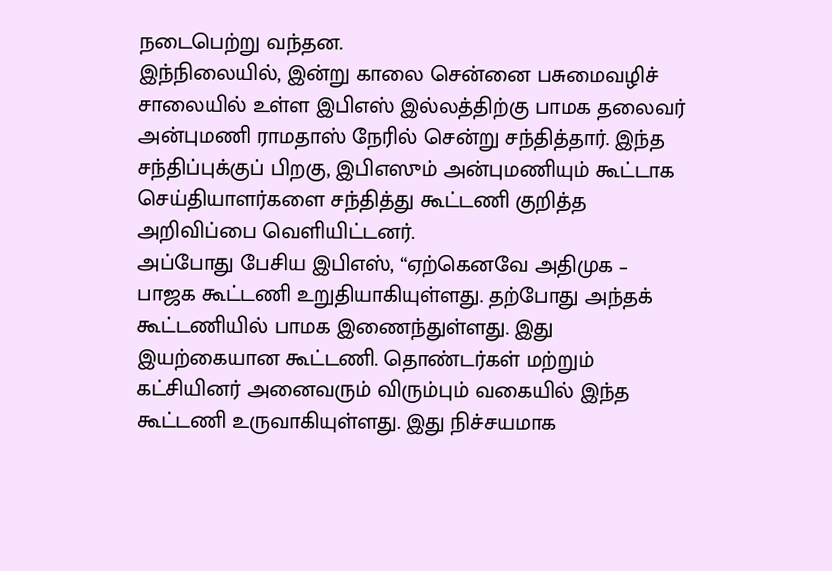நடைபெற்று வந்தன.
இந்நிலையில், இன்று காலை சென்னை பசுமைவழிச் சாலையில் உள்ள இபிஎஸ் இல்லத்திற்கு பாமக தலைவர் அன்புமணி ராமதாஸ் நேரில் சென்று சந்தித்தார். இந்த சந்திப்புக்குப் பிறகு, இபிஎஸும் அன்புமணியும் கூட்டாக செய்தியாளர்களை சந்தித்து கூட்டணி குறித்த அறிவிப்பை வெளியிட்டனர்.
அப்போது பேசிய இபிஎஸ், “ஏற்கெனவே அதிமுக – பாஜக கூட்டணி உறுதியாகியுள்ளது. தற்போது அந்தக் கூட்டணியில் பாமக இணைந்துள்ளது. இது இயற்கையான கூட்டணி. தொண்டர்கள் மற்றும் கட்சியினர் அனைவரும் விரும்பும் வகையில் இந்த கூட்டணி உருவாகியுள்ளது. இது நிச்சயமாக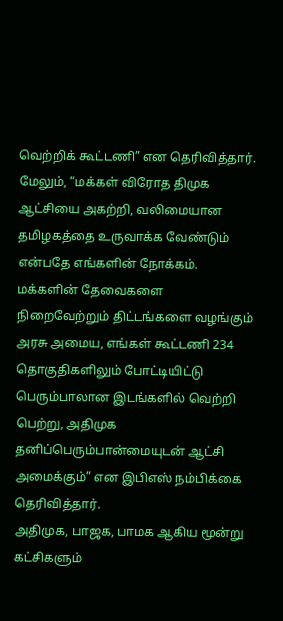வெற்றிக் கூட்டணி” என தெரிவித்தார்.
மேலும், “மக்கள் விரோத திமுக ஆட்சியை அகற்றி, வலிமையான தமிழகத்தை உருவாக்க வேண்டும் என்பதே எங்களின் நோக்கம். மக்களின் தேவைகளை நிறைவேற்றும் திட்டங்களை வழங்கும் அரசு அமைய, எங்கள் கூட்டணி 234 தொகுதிகளிலும் போட்டியிட்டு பெரும்பாலான இடங்களில் வெற்றி பெற்று, அதிமுக தனிப்பெரும்பான்மையுடன் ஆட்சி அமைக்கும்” என இபிஎஸ் நம்பிக்கை தெரிவித்தார்.
அதிமுக, பாஜக, பாமக ஆகிய மூன்று கட்சிகளும்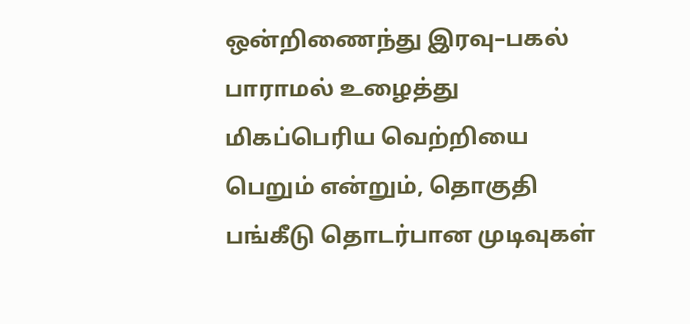ஒன்றிணைந்து இரவு–பகல் பாராமல் உழைத்து மிகப்பெரிய வெற்றியை பெறும் என்றும், தொகுதி பங்கீடு தொடர்பான முடிவுகள்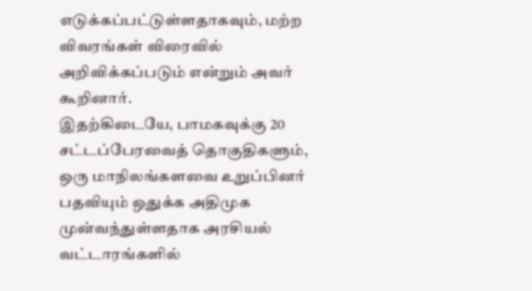எடுக்கப்பட்டுள்ளதாகவும், மற்ற விவரங்கள் விரைவில் அறிவிக்கப்படும் என்றும் அவர் கூறினார்.
இதற்கிடையே, பாமகவுக்கு 20 சட்டப்பேரவைத் தொகுதிகளும், ஒரு மாநிலங்களவை உறுப்பினர் பதவியும் ஒதுக்க அதிமுக முன்வந்துள்ளதாக அரசியல் வட்டாரங்களில்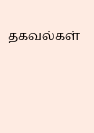தகவல்கள்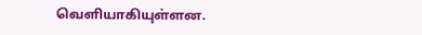வெளியாகியுள்ளன.